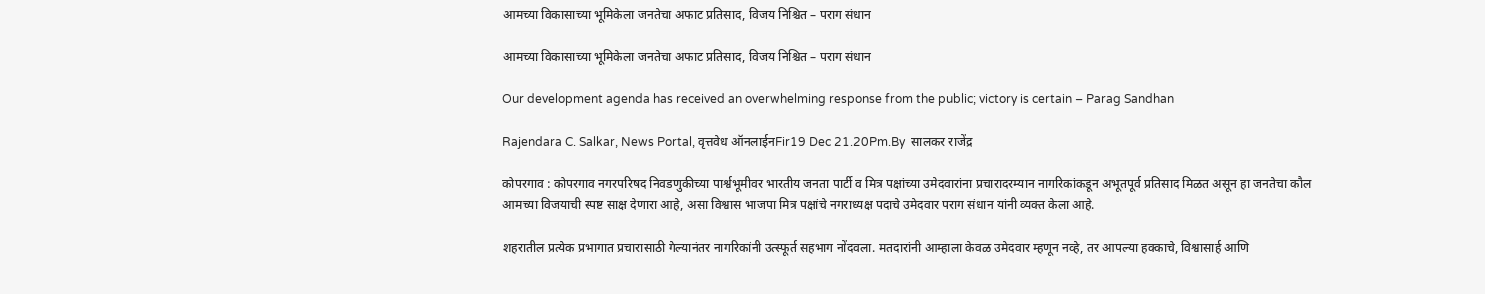आमच्या विकासाच्या भूमिकेला जनतेचा अफाट प्रतिसाद, विजय निश्चित – पराग संधान

आमच्या विकासाच्या भूमिकेला जनतेचा अफाट प्रतिसाद, विजय निश्चित – पराग संधान

Our development agenda has received an overwhelming response from the public; victory is certain – Parag Sandhan

Rajendara C. Salkar, News Portal, वृत्तवेध ऑनलाईनFir19 Dec 21.20Pm.By  सालकर राजेंद्र

कोपरगाव : कोपरगाव नगरपरिषद निवडणुकीच्या पार्श्वभूमीवर भारतीय जनता पार्टी व मित्र पक्षांच्या उमेदवारांना प्रचारादरम्यान नागरिकांकडून अभूतपूर्व प्रतिसाद मिळत असून हा जनतेचा कौल आमच्या विजयाची स्पष्ट साक्ष देणारा आहे, असा विश्वास भाजपा मित्र पक्षांचे नगराध्यक्ष पदाचे उमेदवार पराग संधान यांनी व्यक्त केला आहे.

शहरातील प्रत्येक प्रभागात प्रचारासाठी गेल्यानंतर नागरिकांनी उत्स्फूर्त सहभाग नोंदवला. मतदारांनी आम्हाला केवळ उमेदवार म्हणून नव्हे, तर आपल्या हक्काचे, विश्वासार्ह आणि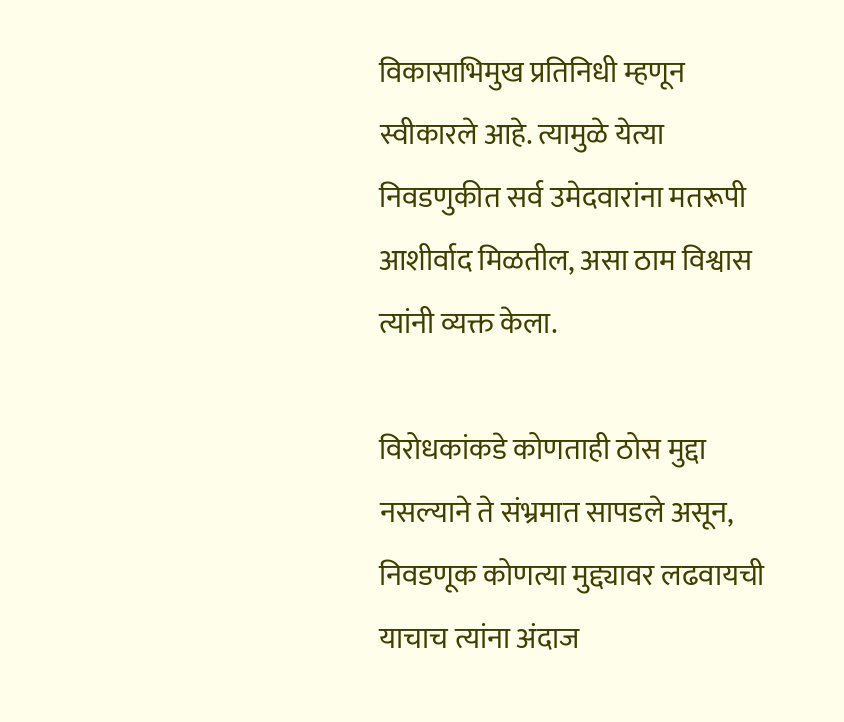विकासाभिमुख प्रतिनिधी म्हणून स्वीकारले आहे. त्यामुळे येत्या निवडणुकीत सर्व उमेदवारांना मतरूपी आशीर्वाद मिळतील, असा ठाम विश्वास त्यांनी व्यक्त केला.

विरोधकांकडे कोणताही ठोस मुद्दा नसल्याने ते संभ्रमात सापडले असून, निवडणूक कोणत्या मुद्द्यावर लढवायची याचाच त्यांना अंदाज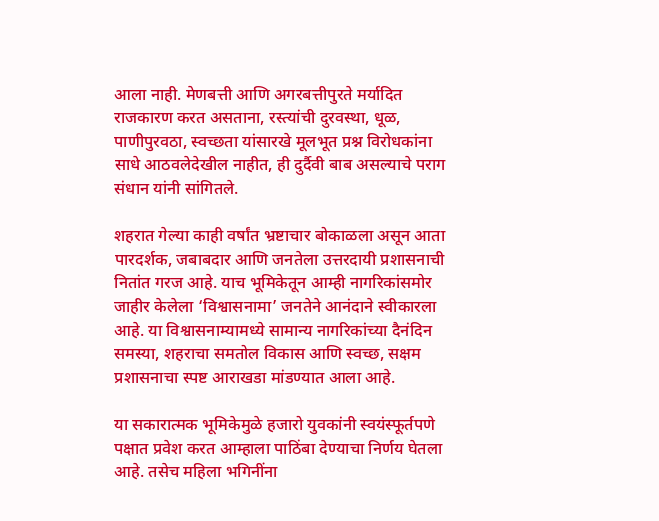आला नाही. मेणबत्ती आणि अगरबत्तीपुरते मर्यादित राजकारण करत असताना, रस्त्यांची दुरवस्था, धूळ, पाणीपुरवठा, स्वच्छता यांसारखे मूलभूत प्रश्न विरोधकांना साधे आठवलेदेखील नाहीत, ही दुर्दैवी बाब असल्याचे पराग संधान यांनी सांगितले.

शहरात गेल्या काही वर्षांत भ्रष्टाचार बोकाळला असून आता पारदर्शक, जबाबदार आणि जनतेला उत्तरदायी प्रशासनाची नितांत गरज आहे. याच भूमिकेतून आम्ही नागरिकांसमोर जाहीर केलेला ‘विश्वासनामा’ जनतेने आनंदाने स्वीकारला आहे. या विश्वासनाम्यामध्ये सामान्य नागरिकांच्या दैनंदिन समस्या, शहराचा समतोल विकास आणि स्वच्छ, सक्षम प्रशासनाचा स्पष्ट आराखडा मांडण्यात आला आहे.

या सकारात्मक भूमिकेमुळे हजारो युवकांनी स्वयंस्फूर्तपणे पक्षात प्रवेश करत आम्हाला पाठिंबा देण्याचा निर्णय घेतला आहे. तसेच महिला भगिनींना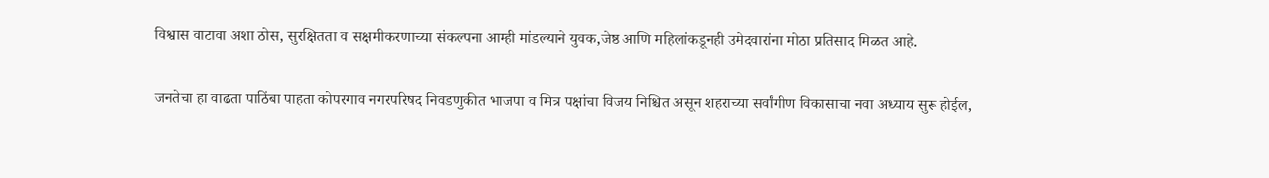विश्वास वाटावा अशा ठोस, सुरक्षितता व सक्षमीकरणाच्या संकल्पना आम्ही मांडल्याने युवक,जेष्ठ आणि महिलांकडूनही उमेदवारांना मोठा प्रतिसाद मिळत आहे.

जनतेचा हा वाढता पाठिंबा पाहता कोपरगाव नगरपरिषद निवडणुकीत भाजपा व मित्र पक्षांचा विजय निश्चित असून शहराच्या सर्वांगीण विकासाचा नवा अध्याय सुरू होईल,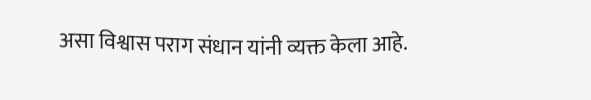असा विश्वास पराग संधान यांनी व्यक्त केला आहे.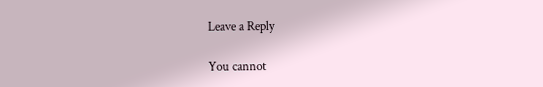Leave a Reply

You cannot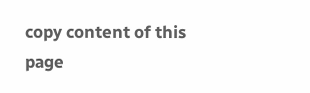copy content of this page